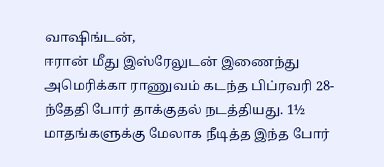வாஷிங்டன்,
ஈரான் மீது இஸ்ரேலுடன் இணைந்து அமெரிக்கா ராணுவம் கடந்த பிப்ரவரி 28-ந்தேதி போர் தாக்குதல் நடத்தியது. 1½ மாதங்களுக்கு மேலாக நீடித்த இந்த போர்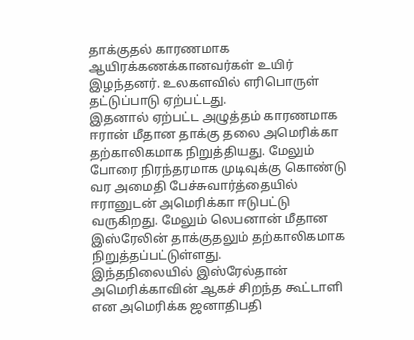தாக்குதல் காரணமாக ஆயிரக்கணக்கானவர்கள் உயிர் இழந்தனர். உலகளவில் எரிபொருள் தட்டுப்பாடு ஏற்பட்டது.
இதனால் ஏற்பட்ட அழுத்தம் காரணமாக ஈரான் மீதான தாக்கு தலை அமெரிக்கா தற்காலிகமாக நிறுத்தியது. மேலும் போரை நிரந்தரமாக முடிவுக்கு கொண்டு வர அமைதி பேச்சுவார்த்தையில் ஈரானுடன் அமெரிக்கா ஈடுபட்டு வருகிறது. மேலும் லெபனான் மீதான இஸ்ரேலின் தாக்குதலும் தற்காலிகமாக நிறுத்தப்பட்டுள்ளது.
இந்தநிலையில் இஸ்ரேல்தான் அமெரிக்காவின் ஆகச் சிறந்த கூட்டாளி என அமெரிக்க ஜனாதிபதி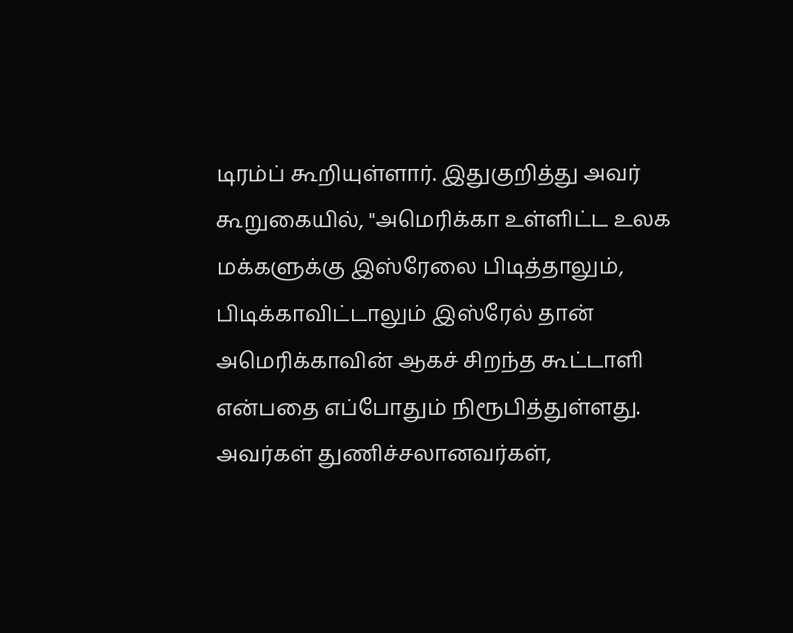டிரம்ப் கூறியுள்ளார். இதுகுறித்து அவர் கூறுகையில், "அமெரிக்கா உள்ளிட்ட உலக மக்களுக்கு இஸ்ரேலை பிடித்தாலும், பிடிக்காவிட்டாலும் இஸ்ரேல் தான் அமெரிக்காவின் ஆகச் சிறந்த கூட்டாளி என்பதை எப்போதும் நிரூபித்துள்ளது.
அவர்கள் துணிச்சலானவர்கள்,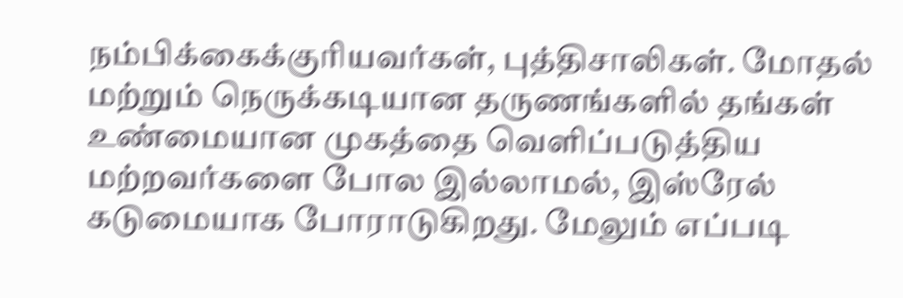நம்பிக்கைக்குரியவர்கள், புத்திசாலிகள். மோதல் மற்றும் நெருக்கடியான தருணங்களில் தங்கள் உண்மையான முகத்தை வெளிப்படுத்திய மற்றவர்களை போல இல்லாமல், இஸ்ரேல் கடுமையாக போராடுகிறது. மேலும் எப்படி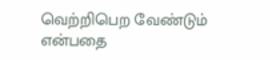வெற்றிபெற வேண்டும் என்பதை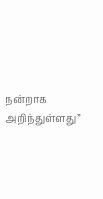நன்றாக அறிந்துள்ளது”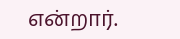என்றார்.